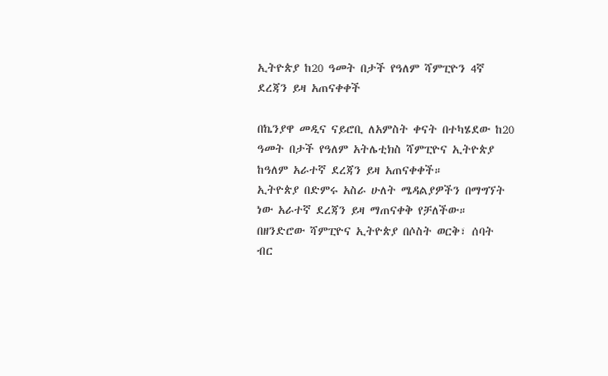ኢትዮጵያ ከ20 ዓመት በታች የዓለም ሻምፒዮን 4ኛ ደረጃን ይዛ አጠናቀቀች

በኬንያዋ መዲና ናይሮቢ ለአምስት ቀናት በተካሄደው ከ20 ዓመት በታች የዓለም አትሌቲክስ ሻምፒዮና ኢትዮጵያ ከዓለም አራተኛ ደረጃን ይዛ አጠናቀቀች።
ኢትዮጵያ በድምሩ አስራ ሁለት ሜዳልያዎችን በማግኘት ነው አራተኛ ደረጃን ይዛ ማጠናቀቅ የቻለችው።
በዘንድሮው ሻምፒዮና ኢትዮጵያ በሶስት ወርቅ፣ ሰባት ብር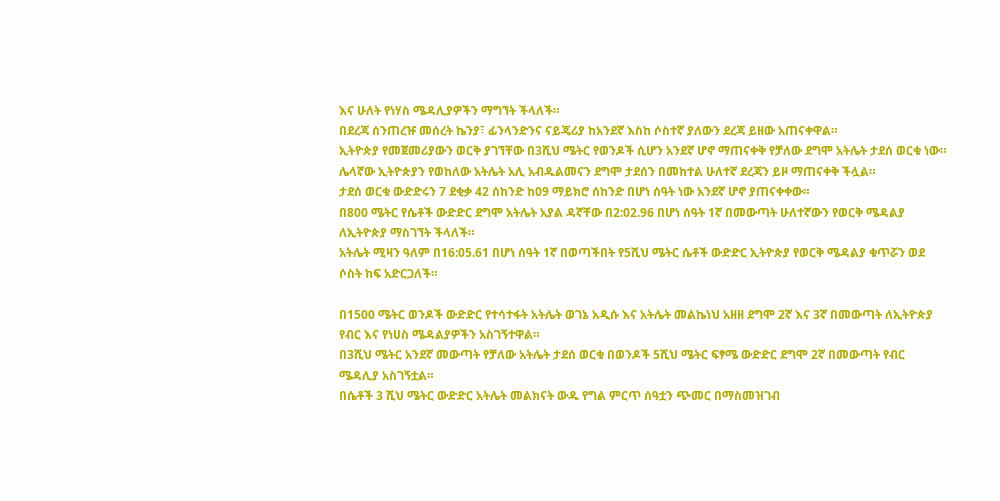እና ሁለት የነሃስ ሜዳሊያዎችን ማግኘት ችላለች።
በደረጃ ሰንጠረዡ መሰረት ኬንያ፣ ፊንላንድንና ናይጄሪያ ከአንደኛ እስከ ሶስተኛ ያለውን ደረጃ ይዘው አጠናቀዋል።
ኢትዮጵያ የመጀመሪያውን ወርቅ ያገኘቸው በ3ሺህ ሜትር የወንዶች ሲሆን አንደኛ ሆኖ ማጠናቀቅ የቻለው ደግሞ አትሌት ታደሰ ወርቁ ነው።
ሌላኛው ኢትዮጵያን የወከለው አትሌት አሊ አብዱልመናን ደግሞ ታደሰን በመከተል ሁለተኛ ደረጃን ይዞ ማጠናቀቅ ችሏል።
ታደሰ ወርቁ ውድድሩን 7 ደቂቃ 42 ሰከንድ ከ09 ማይክሮ ሰከንድ በሆነ ሰዓት ነው አንደኛ ሆኖ ያጠናቀቀው።
በ800 ሜትር የሴቶች ውድድር ደግሞ አትሌት አያል ዳኛቸው በ2:02.96 በሆነ ሰዓት 1ኛ በመውጣት ሁለተኛውን የወርቅ ሜዳልያ ለኢትዮጵያ ማስገኘት ችላለች።
አትሌት ሚዛን ዓለም በ16:05.61 በሆነ ሰዓት 1ኛ በወጣችበት የ5ሺህ ሜትር ሴቶች ውድድር ኢትዮጵያ የወርቅ ሜዳልያ ቁጥሯን ወደ ሶስት ከፍ አድርጋለች።

በ1500 ሜትር ወንዶች ውድድር የተሳተፋት አትሌት ወገኔ አዲሱ እና አትሌት መልኬነህ አዘዘ ደግሞ 2ኛ እና 3ኛ በመውጣት ለኢትዮጵያ የብር እና የነሀስ ሜዳልያዎችን አስገኝተዋል።
በ3ሺህ ሜትር አንደኛ መውጣት የቻለው አትሌት ታደሰ ወርቁ በወንዶች 5ሺህ ሜትር ፍፃሜ ውድድር ደግሞ 2ኛ በመውጣት የብር ሜዳሊያ አስገኝቷል።
በሴቶች 3 ሺህ ሜትር ውድድር አትሌት መልክናት ውዱ የግል ምርጥ ሰዓቷን ጭመር በማስመዝገብ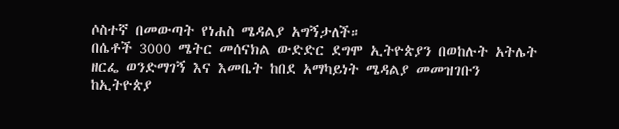ሶስተኛ በመውጣት የነሐስ ሜዳልያ አግኝታለች።
በሴቶች 3000 ሜትር መሰናክል ውድድር ደግሞ ኢትዮጵያን በወከሉት አትሌት ዘርፌ ወንድማገኝ እና እመቤት ከበደ አማካይነት ሜዳልያ መመዝገቡን ከኢትዮጵያ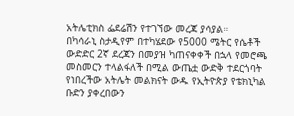አትሌቲክስ ፌደሬሽን የተገኘው መረጃ ያሳያል።
በካሳራኒ ስታዲየም በተካሄደው የ5000 ሜትር የሴቶች ውድድር 2ኛ ደረጃን በመያዝ ካጠናቀቀች በኋላ የመሮጫ መስመርን ተላልፋለች በሚል ውጤቷ ውድቅ ተደርጎባት የነበረችው አትሌት መልክናት ውዱ የኢትዮጵያ የቴክኒካል ቡድን ያቀረበውን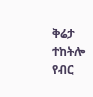ቅሬታ ተከትሎ የብር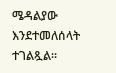ሜዳልያው እንደተመለሰላት ተገልጿል።